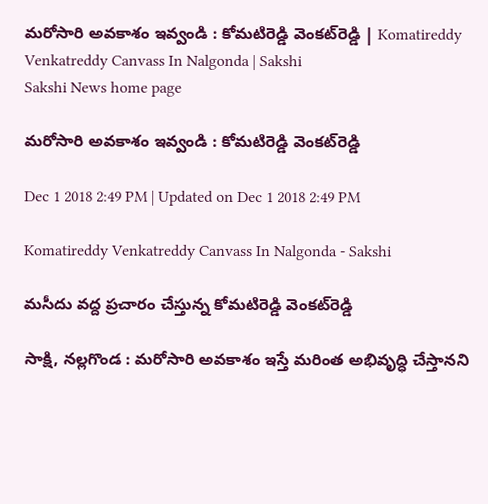మరోసారి అవకాశం ఇవ్వండి : కోమటిరెడ్డి వెంకట్‌రెడ్డి | Komatireddy Venkatreddy Canvass In Nalgonda | Sakshi
Sakshi News home page

మరోసారి అవకాశం ఇవ్వండి : కోమటిరెడ్డి వెంకట్‌రెడ్డి

Dec 1 2018 2:49 PM | Updated on Dec 1 2018 2:49 PM

Komatireddy Venkatreddy Canvass In Nalgonda - Sakshi

మసీదు వద్ద ప్రచారం చేస్తున్న కోమటిరెడ్డి వెంకట్‌రెడ్డి

సాక్షి, నల్లగొండ : మరోసారి అవకాశం ఇస్తే మరింత అభివృద్ధి చేస్తానని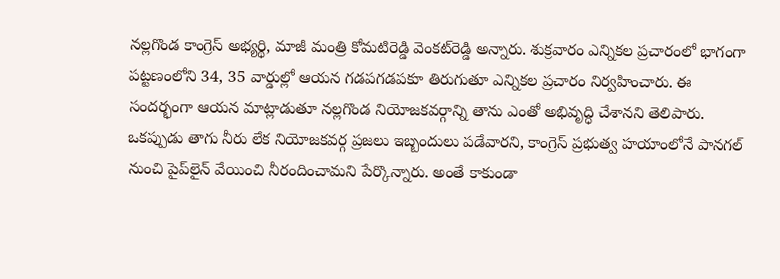నల్లగొండ కాంగ్రెస్‌ అభ్యర్థి, మాజీ మంత్రి కోమటిరెడ్డి వెంకట్‌రెడ్డి అన్నారు. శుక్రవారం ఎన్నికల ప్రచారంలో భాగంగా పట్టణంలోని 34, 35 వార్డుల్లో ఆయన గడపగడపకూ తిరుగుతూ ఎన్నికల ప్రచారం నిర్వహించారు. ఈ సందర్భంగా ఆయన మాట్లాడుతూ నల్లగొండ నియోజకవర్గాన్ని తాను ఎంతో అభివృద్ధి చేశానని తెలిపారు. ఒకప్పుడు తాగు నీరు లేక నియోజకవర్గ ప్రజలు ఇబ్బందులు పడేవారని, కాంగ్రెస్‌ ప్రభుత్వ హయాంలోనే పానగల్‌ నుంచి పైప్‌లైన్‌ వేయించి నీరందించామని పేర్కొన్నారు. అంతే కాకుండా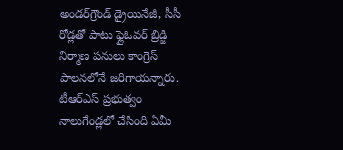అండర్‌గ్రౌండ్‌ డ్రైయినేజీ, సీసీ రోడ్లతో పాటు ఫ్లైఓవర్‌ బ్రిడ్జి నిర్మాణ పనులు కాంగ్రెస్‌ పాలనలోనే జరిగాయన్నారు. టీఆర్‌ఎస్‌ ప్రభుత్వం నాలుగేండ్లలో చేసింది ఏమీ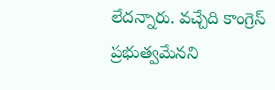లేదన్నారు. వచ్చేది కాంగ్రెస్‌ ప్రభుత్వమేనని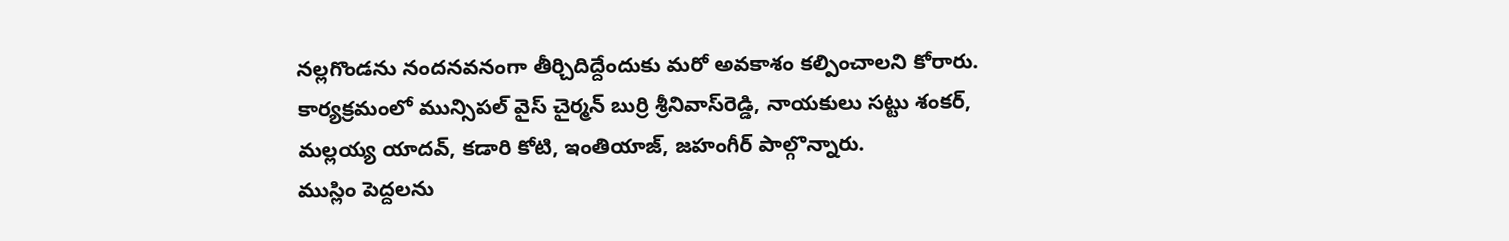నల్లగొండను నందనవనంగా తీర్చిదిద్దేందుకు మరో అవకాశం కల్పించాలని కోరారు. కార్యక్రమంలో మున్సిపల్‌ వైస్‌ చైర్మన్‌ బుర్రి శ్రీనివాస్‌రెడ్డి, నాయకులు సట్టు శంకర్, మల్లయ్య యాదవ్, కడారి కోటి, ఇంతియాజ్, జహంగీర్‌ పాల్గొన్నారు.
ముస్లిం పెద్దలను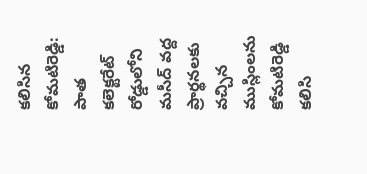కలిసిన కోమటిరెడ్డి:
పాత కలెక్టరేట్‌ రోడ్డులోని మసీద్‌ వద్ద ప్రార్థనలకు వచ్చిన ముస్లింలను కోమటిరెడ్డి కలిసి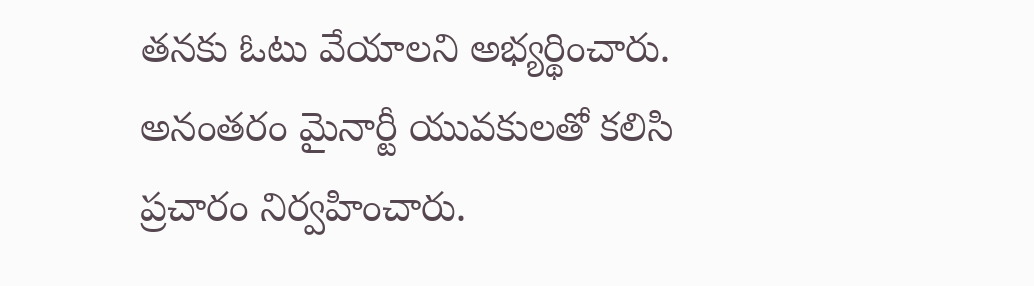తనకు ఓటు వేయాలని అభ్యర్థించారు. అనంతరం మైనార్టీ యువకులతో కలిసి ప్రచారం నిర్వహించారు.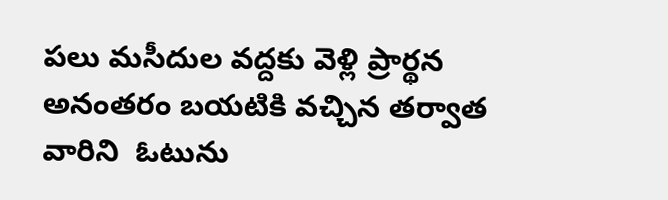పలు మసీదుల వద్దకు వెళ్లి ప్రార్థన అనంతరం బయటికి వచ్చిన తర్వాత వారిని  ఓటును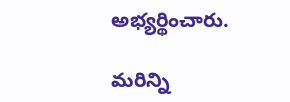అభ్యర్థించారు.

మరిన్ని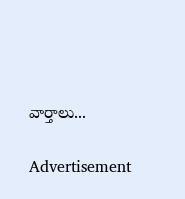వార్తాలు...

Advertisement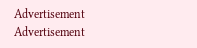Advertisement
Advertisement